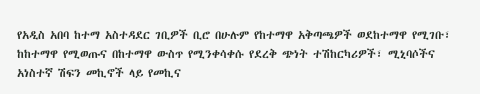የአዲስ አበባ ከተማ አስተዳደር ገቢዎች ቢሮ በሁሉም የከተማዋ አቅጣጫዎች ወደከተማዋ የሚገቡ፣ ከከተማዋ የሚወጡና በከተማዋ ውስጥ የሚንቀሳቀሱ የደረቅ ጭነት ተሽከርካሪዎች፣ ሚኒባሶችና አነስተኛ ሽፍን መኪኖች ላይ የመኪና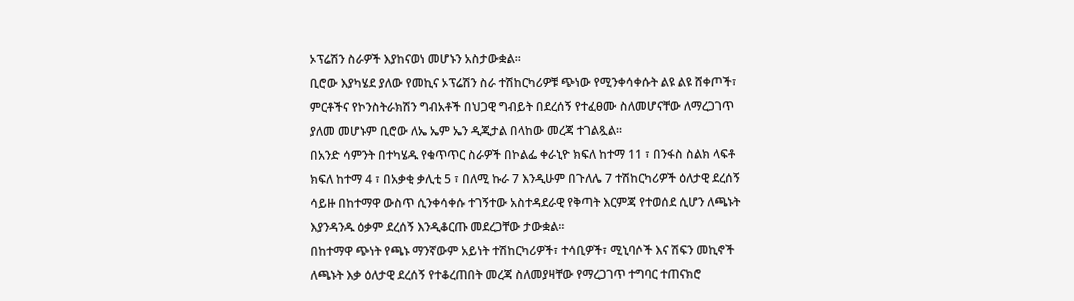ኦፕሬሽን ስራዎች እያከናወነ መሆኑን አስታውቋል።
ቢሮው እያካሄደ ያለው የመኪና ኦፕሬሽን ስራ ተሽከርካሪዎቹ ጭነው የሚንቀሳቀሱት ልዩ ልዩ ሸቀጦች፣ ምርቶችና የኮንስትራክሽን ግብአቶች በህጋዊ ግብይት በደረሰኝ የተፈፀሙ ስለመሆናቸው ለማረጋገጥ ያለመ መሆኑም ቢሮው ለኤ ኤም ኤን ዲጂታል በላከው መረጃ ተገልጿል፡፡
በአንድ ሳምንት በተካሄዱ የቁጥጥር ስራዎች በኮልፌ ቀራኒዮ ክፍለ ከተማ 11 ፣ በንፋስ ስልክ ላፍቶ ክፍለ ከተማ 4 ፣ በአቃቂ ቃሊቲ 5 ፣ በለሚ ኩራ 7 እንዲሁም በጉለሌ 7 ተሽከርካሪዎች ዕለታዊ ደረሰኝ ሳይዙ በከተማዋ ውስጥ ሲንቀሳቀሱ ተገኝተው አስተዳደራዊ የቅጣት እርምጃ የተወሰደ ሲሆን ለጫኑት እያንዳንዱ ዕቃም ደረሰኝ እንዲቆርጡ መደረጋቸው ታውቋል፡፡
በከተማዋ ጭነት የጫኑ ማንኛውም አይነት ተሽከርካሪዎች፣ ተሳቢዎች፣ ሚኒባሶች እና ሽፍን መኪኖች ለጫኑት እቃ ዕለታዊ ደረሰኝ የተቆረጠበት መረጃ ስለመያዛቸው የማረጋገጥ ተግባር ተጠናክሮ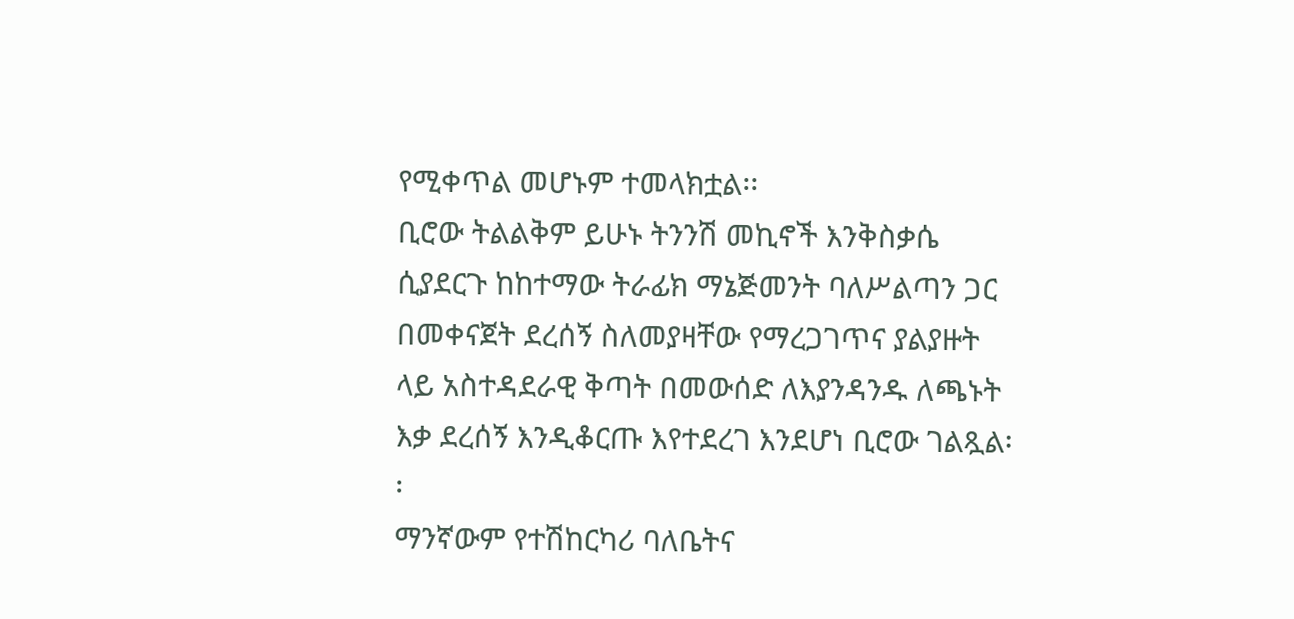የሚቀጥል መሆኑም ተመላክቷል፡፡
ቢሮው ትልልቅም ይሁኑ ትንንሽ መኪኖች እንቅስቃሴ ሲያደርጉ ከከተማው ትራፊክ ማኔጅመንት ባለሥልጣን ጋር በመቀናጀት ደረሰኝ ስለመያዛቸው የማረጋገጥና ያልያዙት ላይ አስተዳደራዊ ቅጣት በመውሰድ ለእያንዳንዱ ለጫኑት እቃ ደረሰኝ እንዲቆርጡ እየተደረገ እንደሆነ ቢሮው ገልጿል፡፡
ማንኛውም የተሽከርካሪ ባለቤትና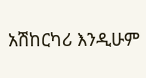አሽከርካሪ እንዲሁም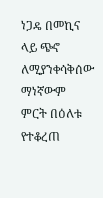ነጋዴ በመኪና ላይ ጭኖ ለሚያንቀሳቅሰው ማነኛውም ምርት በዕለቱ የተቆረጠ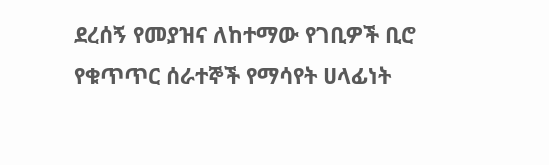ደረሰኝ የመያዝና ለከተማው የገቢዎች ቢሮ የቁጥጥር ሰራተኞች የማሳየት ሀላፊነት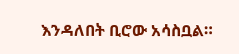እንዳለበት ቢሮው አሳስቧል።